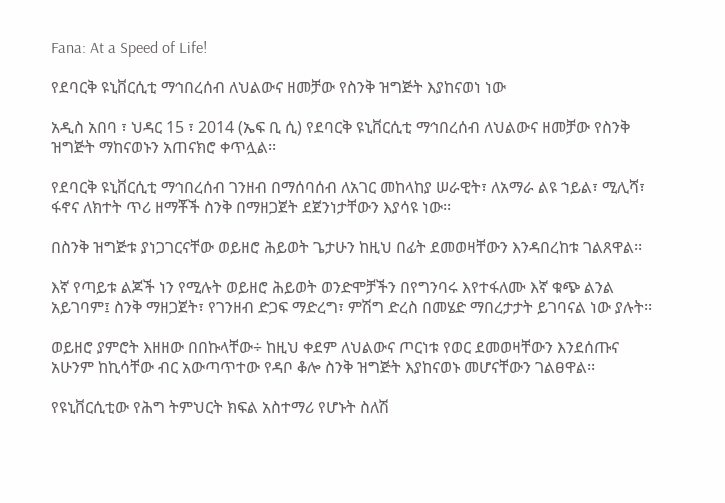Fana: At a Speed of Life!

የደባርቅ ዩኒቨርሲቲ ማኅበረሰብ ለህልውና ዘመቻው የስንቅ ዝግጅት እያከናወነ ነው

አዲስ አበባ ፣ ህዳር 15 ፣ 2014 (ኤፍ ቢ ሲ) የደባርቅ ዩኒቨርሲቲ ማኅበረሰብ ለህልውና ዘመቻው የስንቅ ዝግጅት ማከናወኑን አጠናክሮ ቀጥሏል፡፡

የደባርቅ ዩኒቨርሲቲ ማኅበረሰብ ገንዘብ በማሰባሰብ ለአገር መከላከያ ሠራዊት፣ ለአማራ ልዩ ኀይል፣ ሚሊሻ፣ ፋኖና ለክተት ጥሪ ዘማቾች ስንቅ በማዘጋጀት ደጀንነታቸውን እያሳዩ ነው፡፡

በስንቅ ዝግጅቱ ያነጋገርናቸው ወይዘሮ ሕይወት ጌታሁን ከዚህ በፊት ደመወዛቸውን እንዳበረከቱ ገልጸዋል፡፡

እኛ የጣይቱ ልጆች ነን የሚሉት ወይዘሮ ሕይወት ወንድሞቻችን በየግንባሩ እየተፋለሙ እኛ ቁጭ ልንል አይገባም፤ ስንቅ ማዘጋጀት፣ የገንዘብ ድጋፍ ማድረግ፣ ምሽግ ድረስ በመሄድ ማበረታታት ይገባናል ነው ያሉት፡፡

ወይዘሮ ያምሮት እዘዘው በበኩላቸው÷ ከዚህ ቀደም ለህልውና ጦርነቱ የወር ደመወዛቸውን እንደሰጡና አሁንም ከኪሳቸው ብር አውጣጥተው የዳቦ ቆሎ ስንቅ ዝግጅት እያከናወኑ መሆናቸውን ገልፀዋል፡፡

የዩኒቨርሲቲው የሕግ ትምህርት ክፍል አስተማሪ የሆኑት ስለሽ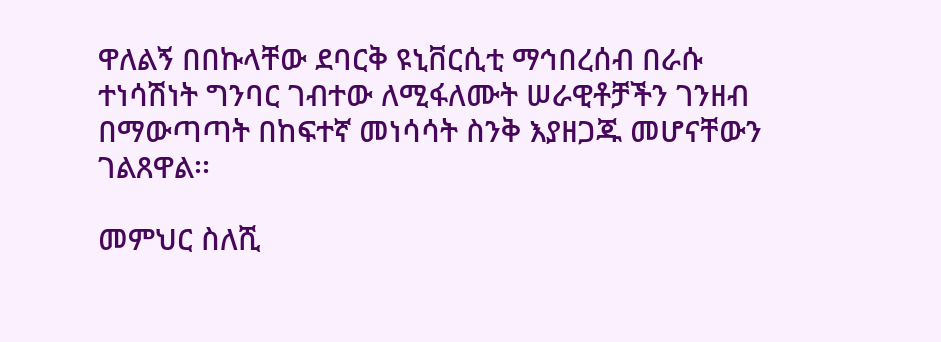ዋለልኝ በበኩላቸው ደባርቅ ዩኒቨርሲቲ ማኅበረሰብ በራሱ ተነሳሽነት ግንባር ገብተው ለሚፋለሙት ሠራዊቶቻችን ገንዘብ በማውጣጣት በከፍተኛ መነሳሳት ስንቅ እያዘጋጁ መሆናቸውን ገልጸዋል፡፡

መምህር ስለሺ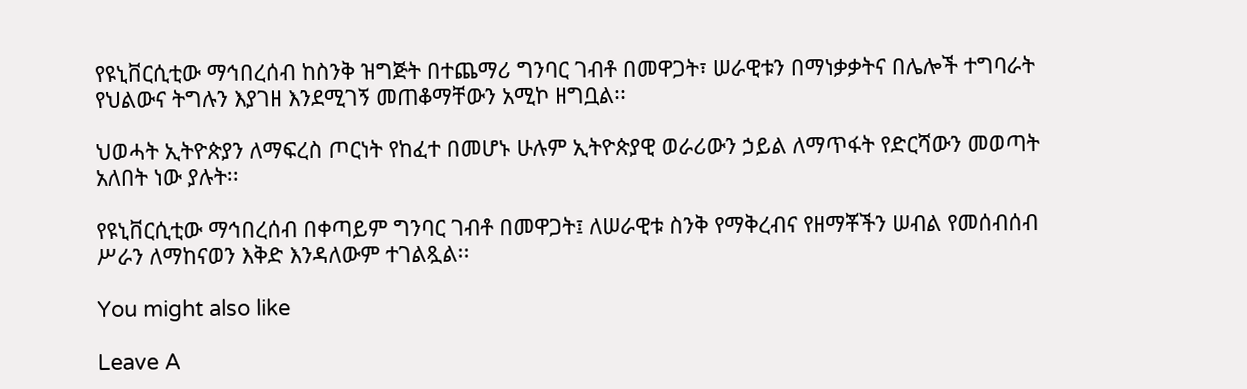የዩኒቨርሲቲው ማኅበረሰብ ከስንቅ ዝግጅት በተጨማሪ ግንባር ገብቶ በመዋጋት፣ ሠራዊቱን በማነቃቃትና በሌሎች ተግባራት የህልውና ትግሉን እያገዘ እንደሚገኝ መጠቆማቸውን አሚኮ ዘግቧል፡፡

ህወሓት ኢትዮጵያን ለማፍረስ ጦርነት የከፈተ በመሆኑ ሁሉም ኢትዮጵያዊ ወራሪውን ኃይል ለማጥፋት የድርሻውን መወጣት አለበት ነው ያሉት፡፡

የዩኒቨርሲቲው ማኅበረሰብ በቀጣይም ግንባር ገብቶ በመዋጋት፤ ለሠራዊቱ ስንቅ የማቅረብና የዘማቾችን ሠብል የመሰብሰብ ሥራን ለማከናወን እቅድ እንዳለውም ተገልጿል፡፡

You might also like

Leave A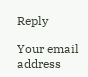Reply

Your email address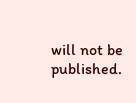will not be published.